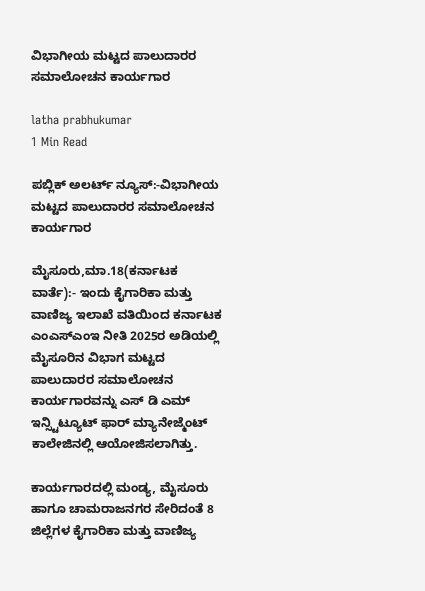ವಿಭಾಗೀಯ ಮಟ್ಟದ ಪಾಲುದಾರರ ಸಮಾಲೋಚನ ಕಾರ್ಯಗಾರ

latha prabhukumar
1 Min Read

ಪಬ್ಲಿಕ್ ಅಲರ್ಟ್ ನ್ಯೂಸ್:-ವಿಭಾಗೀಯ ಮಟ್ಟದ ಪಾಲುದಾರರ ಸಮಾಲೋಚನ ಕಾರ್ಯಗಾರ

ಮೈಸೂರು,ಮಾ.18(ಕರ್ನಾಟಕ ವಾರ್ತೆ):- ಇಂದು ಕೈಗಾರಿಕಾ ಮತ್ತು ವಾಣಿಜ್ಯ ಇಲಾಖೆ ವತಿಯಿಂದ ಕರ್ನಾಟಕ ಎಂಎಸ್ಎಂಇ ನೀತಿ 2025ರ ಅಡಿಯಲ್ಲಿ ಮೈಸೂರಿನ ವಿಭಾಗ ಮಟ್ಟದ ಪಾಲುದಾರರ ಸಮಾಲೋಚನ ಕಾರ್ಯಗಾರವನ್ನು ಎಸ್ ಡಿ ಎಮ್ ಇನ್ಸ್ಟಿಟ್ಯೂಟ್ ಫಾರ್ ಮ್ಯಾನೇಜ್ಮೆಂಟ್ ಕಾಲೇಜಿನಲ್ಲಿ ಆಯೋಜಿಸಲಾಗಿತ್ತು.

ಕಾರ್ಯಗಾರದಲ್ಲಿ ಮಂಡ್ಯ, ಮೈಸೂರು ಹಾಗೂ ಚಾಮರಾಜನಗರ ಸೇರಿದಂತೆ 8 ಜಿಲ್ಲೆಗಳ ಕೈಗಾರಿಕಾ ಮತ್ತು ವಾಣಿಜ್ಯ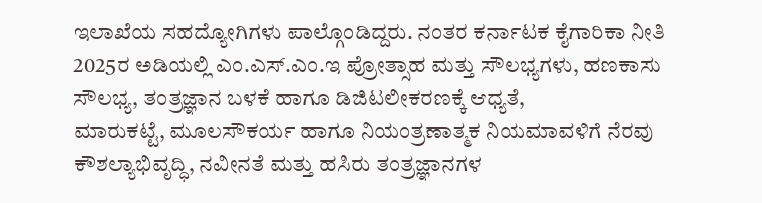ಇಲಾಖೆಯ ಸಹದ್ಯೋಗಿಗಳು ಪಾಲ್ಗೊಂಡಿದ್ದರು. ನಂತರ ಕರ್ನಾಟಕ ಕೈಗಾರಿಕಾ ನೀತಿ 2025ರ ಅಡಿಯಲ್ಲಿ ಎಂ.ಎಸ್.ಎಂ.ಇ ಪ್ರೋತ್ಸಾಹ ಮತ್ತು ಸೌಲಭ್ಯಗಳು, ಹಣಕಾಸು ಸೌಲಭ್ಯ, ತಂತ್ರಜ್ಞಾನ ಬಳಕೆ ಹಾಗೂ ಡಿಜಿಟಲೀಕರಣಕ್ಕೆ ಆಧ್ಯತೆ,
ಮಾರುಕಟ್ಟೆ, ಮೂಲಸೌಕರ್ಯ ಹಾಗೂ ನಿಯಂತ್ರಣಾತ್ಮಕ ನಿಯಮಾವಳಿಗೆ ನೆರವು
ಕೌಶಲ್ಯಾಭಿವೃದ್ಧಿ, ನವೀನತೆ ಮತ್ತು ಹಸಿರು ತಂತ್ರಜ್ಞಾನಗಳ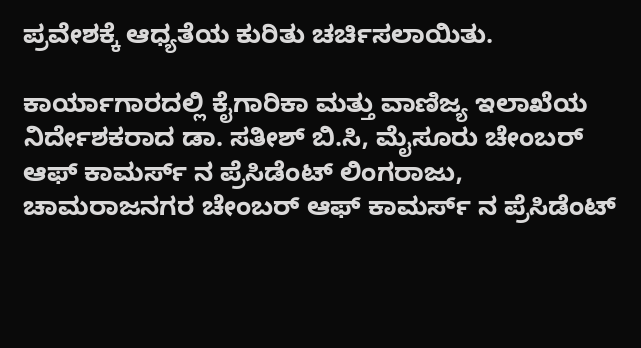ಪ್ರವೇಶಕ್ಕೆ ಆಧ್ಯತೆಯ ಕುರಿತು ಚರ್ಚಿಸಲಾಯಿತು.

ಕಾರ್ಯಾಗಾರದಲ್ಲಿ ಕೈಗಾರಿಕಾ ಮತ್ತು ವಾಣಿಜ್ಯ ಇಲಾಖೆಯ ನಿರ್ದೇಶಕರಾದ ಡಾ. ಸತೀಶ್ ಬಿ.ಸಿ, ಮೈಸೂರು ಚೇಂಬರ್ ಆಫ್ ಕಾಮರ್ಸ್ ನ ಪ್ರೆಸಿಡೆಂಟ್ ಲಿಂಗರಾಜು, ಚಾಮರಾಜನಗರ ಚೇಂಬರ್ ಆಫ್ ಕಾಮರ್ಸ್ ನ ಪ್ರೆಸಿಡೆಂಟ್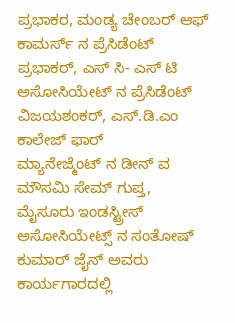ಪ್ರಭಾಕರ, ಮಂಡ್ಯ ಚೇಂಬರ್ ಆಫ್ ಕಾಮರ್ಸ್ ನ ಪ್ರೆಸಿಡೆಂಟ್ ಪ್ರಭಾಕರ್, ಎಸ್ ಸಿ- ಎಸ್ ಟಿ ಅಸೋಸಿಯೇಟ್ ನ ಪ್ರೆಸಿಡೆಂಟ್ ವಿಜಯಶಂಕರ್, ಎಸ್.ಡಿ.ಎಂ ಕಾಲೇಜ್ ಫಾರ್
ಮ್ಯಾನೇಜ್ಮೆಂಟ್ ನ ಡೀನ್ ವ ಮೌಸಮಿ ಸೇಮ್ ಗುಪ್ತ, ಮೈಸೂರು ಇಂಡಸ್ಟ್ರೀಸ್ ಅಸೋಸಿಯೇಟ್ಸ್ ನ ಸಂತೋಷ್ ಕುಮಾರ್ ಜೈನ್ ಅವರು ಕಾರ್ಯಗಾರದಲ್ಲಿ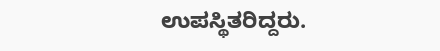ಉಪಸ್ಥಿತರಿದ್ದರು.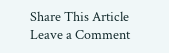Share This Article
Leave a Comment